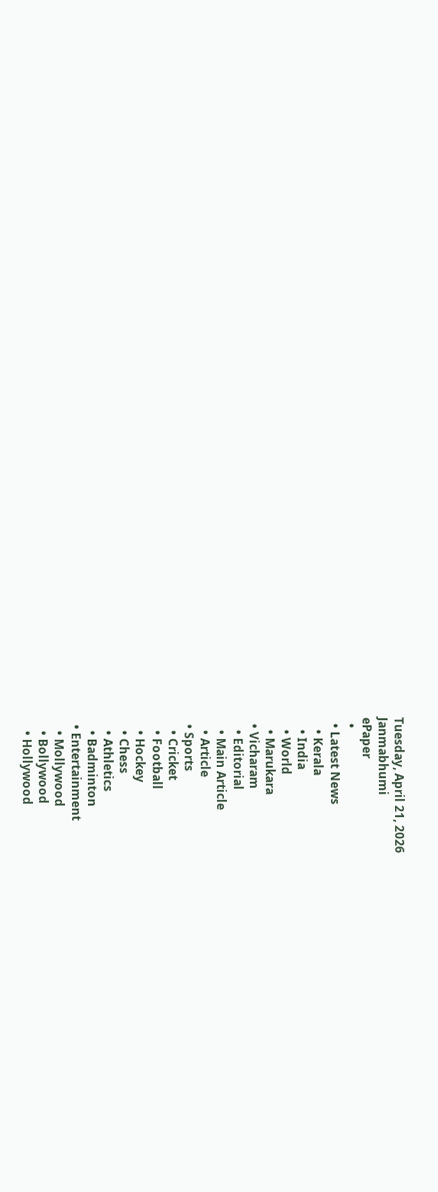Tuesday, April 21, 2026
Janmabhumi
ePaper
  •
  • Latest News
    • Kerala
    • India
    • World
    • Marukara
  • Vicharam
    • Editorial
    • Main Article
    • Article
  • Sports
    • Cricket
    • Football
    • Hockey
    • Chess
    • Athletics
    • Badminton
  • Entertainment
    • Mollywood
    • Bollywood
    • Hollywood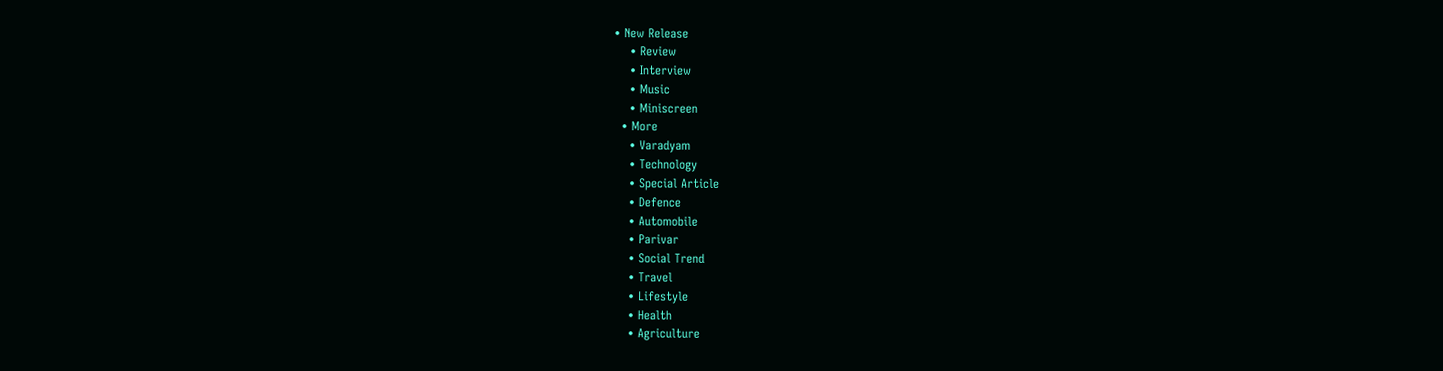• New Release
    • Review
    • Interview
    • Music
    • Miniscreen
  • More
    • Varadyam
    • Technology
    • Special Article
    • Defence
    • Automobile
    • Parivar
    • Social Trend
    • Travel
    • Lifestyle
    • Health
    • Agriculture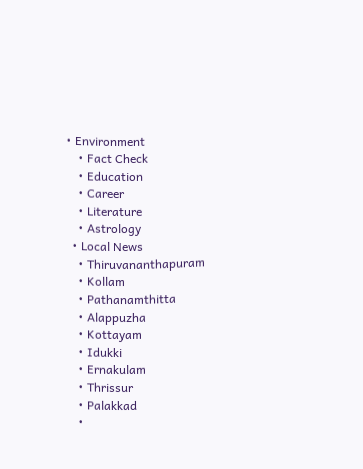• Environment
    • Fact Check
    • Education
    • Career
    • Literature
    • Astrology
  • Local News
    • Thiruvananthapuram
    • Kollam
    • Pathanamthitta
    • Alappuzha
    • Kottayam
    • Idukki
    • Ernakulam
    • Thrissur
    • Palakkad
    •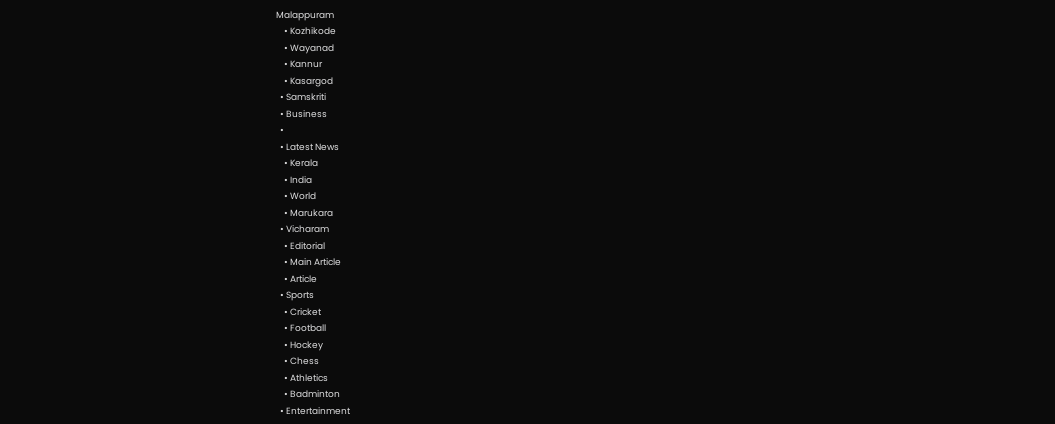Malappuram
    • Kozhikode
    • Wayanad
    • Kannur
    • Kasargod
  • Samskriti
  • Business
  •
  • Latest News
    • Kerala
    • India
    • World
    • Marukara
  • Vicharam
    • Editorial
    • Main Article
    • Article
  • Sports
    • Cricket
    • Football
    • Hockey
    • Chess
    • Athletics
    • Badminton
  • Entertainment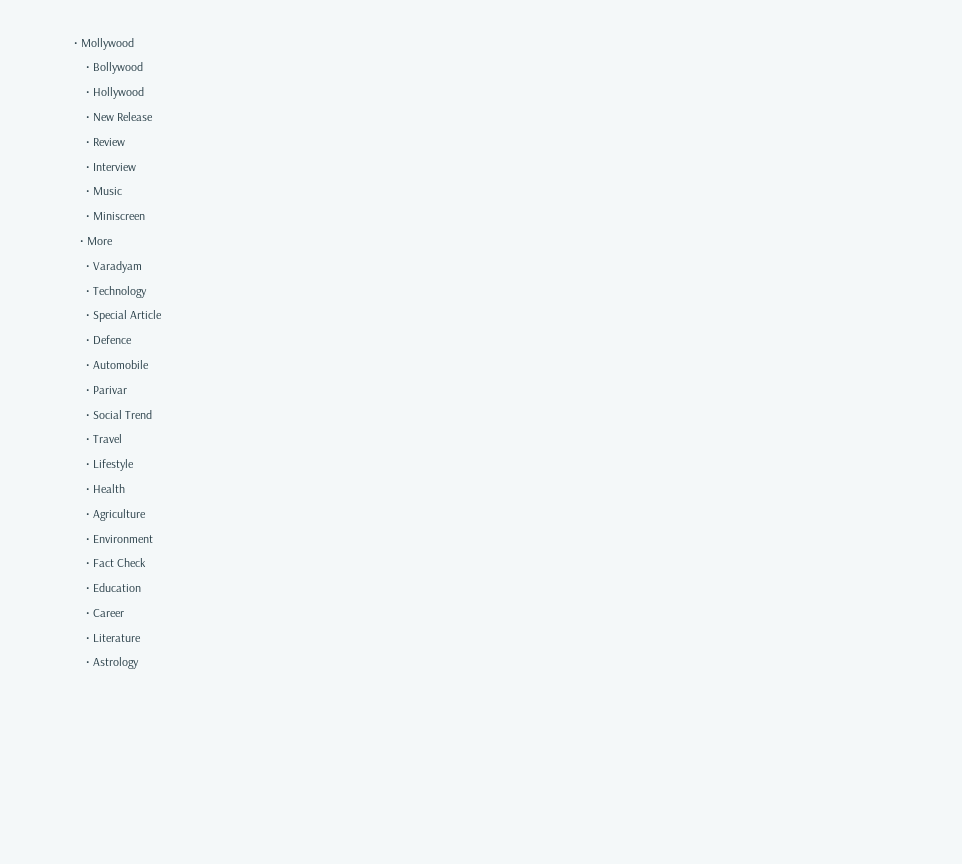• Mollywood
    • Bollywood
    • Hollywood
    • New Release
    • Review
    • Interview
    • Music
    • Miniscreen
  • More
    • Varadyam
    • Technology
    • Special Article
    • Defence
    • Automobile
    • Parivar
    • Social Trend
    • Travel
    • Lifestyle
    • Health
    • Agriculture
    • Environment
    • Fact Check
    • Education
    • Career
    • Literature
    • Astrology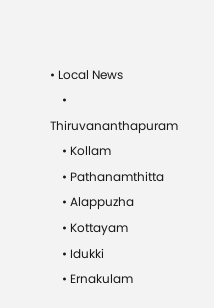• Local News
    • Thiruvananthapuram
    • Kollam
    • Pathanamthitta
    • Alappuzha
    • Kottayam
    • Idukki
    • Ernakulam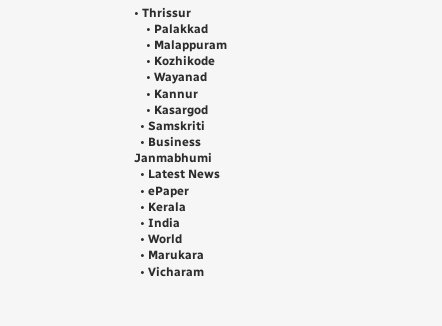• Thrissur
    • Palakkad
    • Malappuram
    • Kozhikode
    • Wayanad
    • Kannur
    • Kasargod
  • Samskriti
  • Business
Janmabhumi
  • Latest News
  • ePaper
  • Kerala
  • India
  • World
  • Marukara
  • Vicharam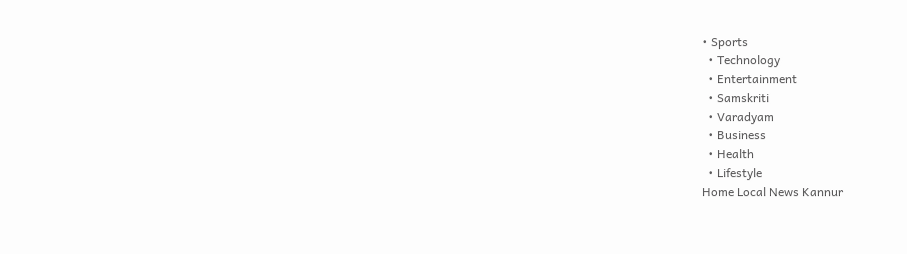• Sports
  • Technology
  • Entertainment
  • Samskriti
  • Varadyam
  • Business
  • Health
  • Lifestyle
Home Local News Kannur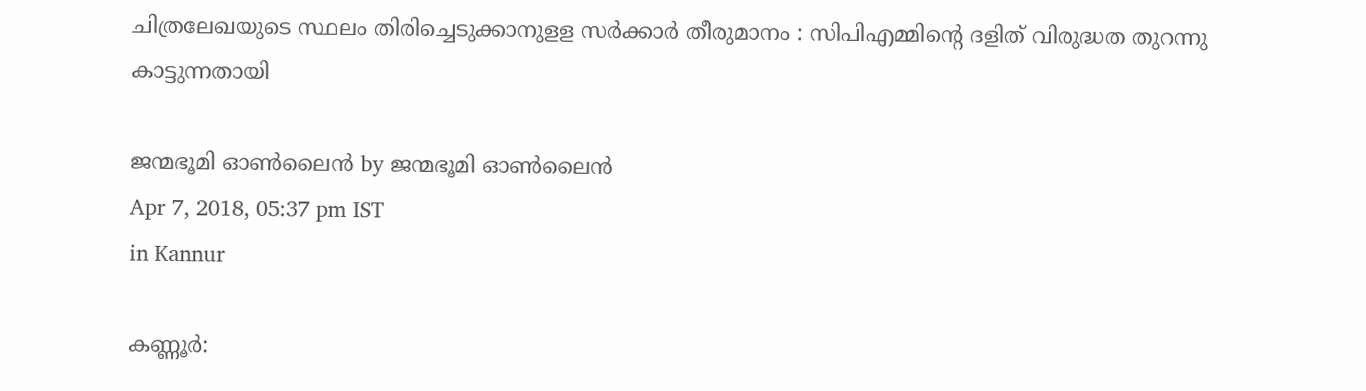ചിത്രലേഖയുടെ സ്ഥലം തിരിച്ചെടുക്കാനുളള സര്‍ക്കാര്‍ തീരുമാനം : സിപിഎമ്മിന്റെ ദളിത് വിരുദ്ധത തുറന്നു കാട്ടുന്നതായി

ജന്മഭൂമി ഓണ്‍ലൈന്‍ by ജന്മഭൂമി ഓണ്‍ലൈന്‍
Apr 7, 2018, 05:37 pm IST
in Kannur

കണ്ണൂര്‍: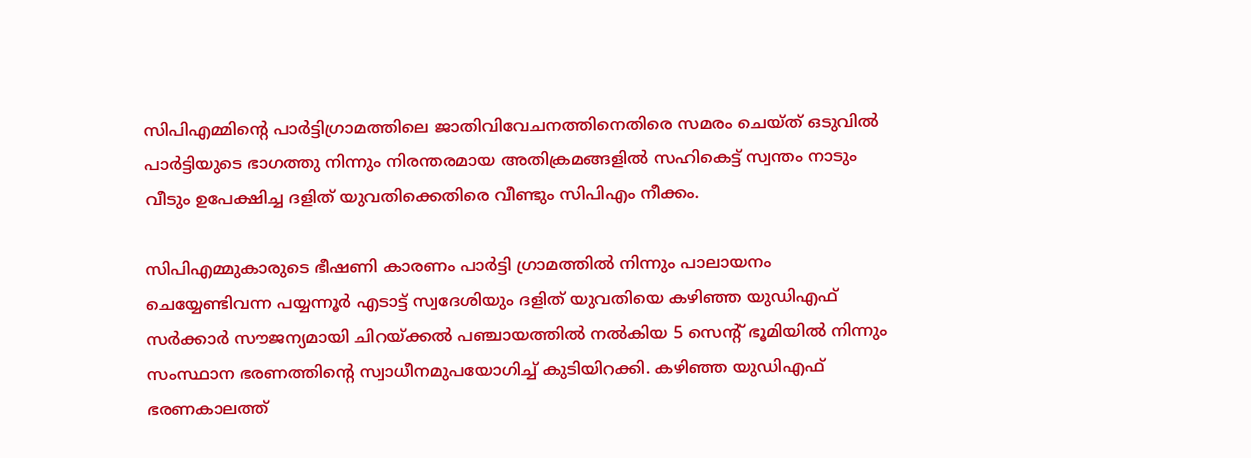സിപിഎമ്മിന്റെ പാര്‍ട്ടിഗ്രാമത്തിലെ ജാതിവിവേചനത്തിനെതിരെ സമരം ചെയ്ത് ഒടുവില്‍ പാര്‍ട്ടിയുടെ ഭാഗത്തു നിന്നും നിരന്തരമായ അതിക്രമങ്ങളില്‍ സഹികെട്ട് സ്വന്തം നാടും വീടും ഉപേക്ഷിച്ച ദളിത് യുവതിക്കെതിരെ വീണ്ടും സിപിഎം നീക്കം.

സിപിഎമ്മുകാരുടെ ഭീഷണി കാരണം പാര്‍ട്ടി ഗ്രാമത്തില്‍ നിന്നും പാലായനം ചെയ്യേണ്ടിവന്ന പയ്യന്നൂര്‍ എടാട്ട് സ്വദേശിയും ദളിത് യുവതിയെ കഴിഞ്ഞ യുഡിഎഫ് സര്‍ക്കാര്‍ സൗജന്യമായി ചിറയ്‌ക്കല്‍ പഞ്ചായത്തില്‍ നല്‍കിയ 5 സെന്റ് ഭൂമിയില്‍ നിന്നും സംസ്ഥാന ഭരണത്തിന്റെ സ്വാധീനമുപയോഗിച്ച് കുടിയിറക്കി. കഴിഞ്ഞ യുഡിഎഫ് ഭരണകാലത്ത്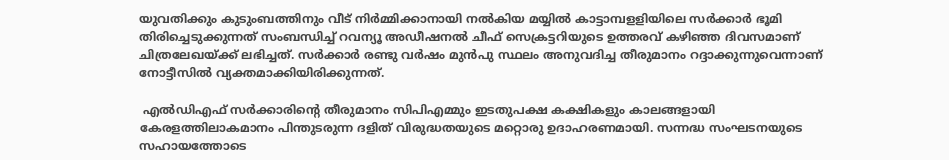യുവതിക്കും കുടുംബത്തിനും വീട് നിര്‍മ്മിക്കാനായി നല്‍കിയ മയ്യില്‍ കാട്ടാമ്പളളിയിലെ സര്‍ക്കാര്‍ ഭൂമി തിരിച്ചെടുക്കുന്നത് സംബന്ധിച്ച് റവന്യൂ അഡീഷനല്‍ ചീഫ് സെക്രട്ടറിയുടെ ഉത്തരവ് കഴിഞ്ഞ ദിവസമാണ് ചിത്രലേഖയ്‌ക്ക് ലഭിച്ചത്. സര്‍ക്കാര്‍ രണ്ടു വര്‍ഷം മുന്‍പു സ്ഥലം അനുവദിച്ച തീരുമാനം റദ്ദാക്കുന്നുവെന്നാണ് നോട്ടീസില്‍ വ്യക്തമാക്കിയിരിക്കുന്നത്.

 എല്‍ഡിഎഫ് സര്‍ക്കാരിന്റെ തീരുമാനം സിപിഎമ്മും ഇടതുപക്ഷ കക്ഷികളും കാലങ്ങളായി കേരളത്തിലാകമാനം പിന്തുടരുന്ന ദളിത് വിരുദ്ധതയുടെ മറ്റൊരു ഉദാഹരണമായി. സന്നദ്ധ സംഘടനയുടെ സഹായത്തോടെ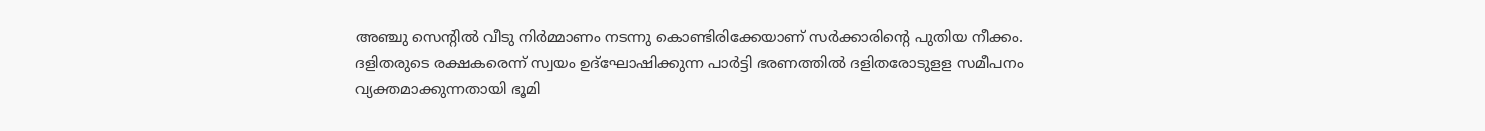അഞ്ചു സെന്റില്‍ വീടു നിര്‍മ്മാണം നടന്നു കൊണ്ടിരിക്കേയാണ് സര്‍ക്കാരിന്റെ പുതിയ നീക്കം. ദളിതരുടെ രക്ഷകരെന്ന് സ്വയം ഉദ്‌ഘോഷിക്കുന്ന പാര്‍ട്ടി ഭരണത്തില്‍ ദളിതരോടുളള സമീപനം വ്യക്തമാക്കുന്നതായി ഭൂമി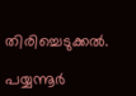തിരിച്ചെടുക്കല്‍.

പയ്യന്നൂര്‍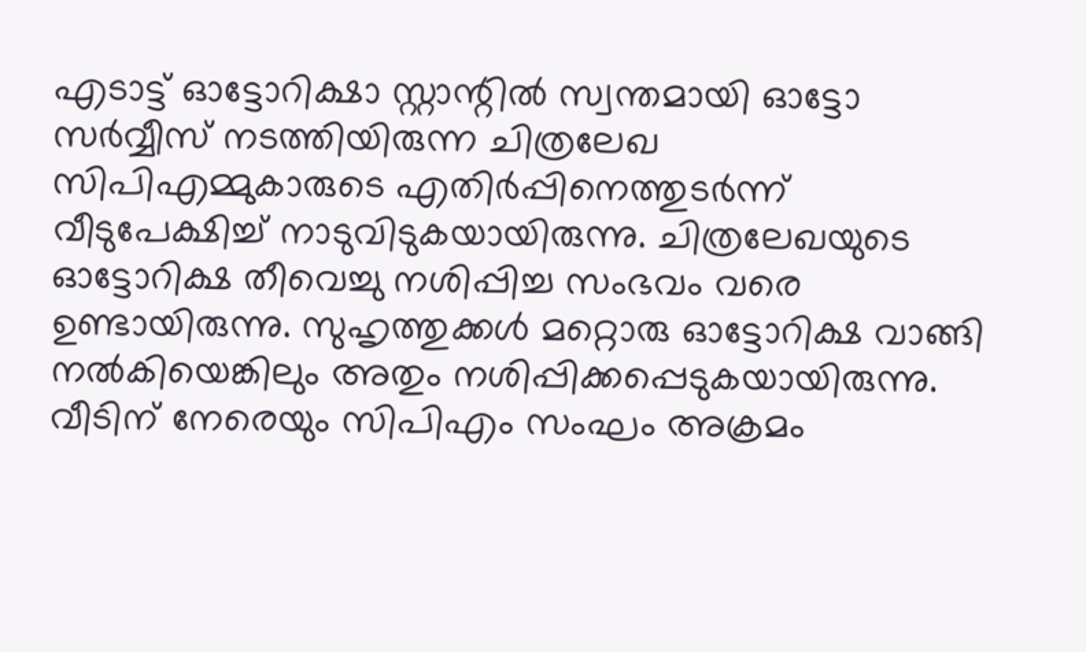എടാട്ട് ഓട്ടോറിക്ഷാ സ്റ്റാന്റില്‍ സ്വന്തമായി ഓട്ടോ സര്‍വ്വീസ് നടത്തിയിരുന്ന ചിത്രലേഖ സിപിഎമ്മുകാരുടെ എതിര്‍പ്പിനെത്തുടര്‍ന്ന് വീടുപേക്ഷിച്ച് നാടുവിടുകയായിരുന്നു. ചിത്രലേഖയുടെ ഓട്ടോറിക്ഷ തീവെച്ചു നശിപ്പിച്ച സംഭവം വരെ ഉണ്ടായിരുന്നു. സുഹൃത്തുക്കള്‍ മറ്റൊരു ഓട്ടോറിക്ഷ വാങ്ങി നല്‍കിയെങ്കിലും അതും നശിപ്പിക്കപ്പെടുകയായിരുന്നു. വീടിന് നേരെയും സിപിഎം സംഘം അക്രമം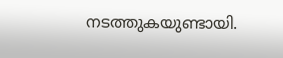നടത്തുകയുണ്ടായി.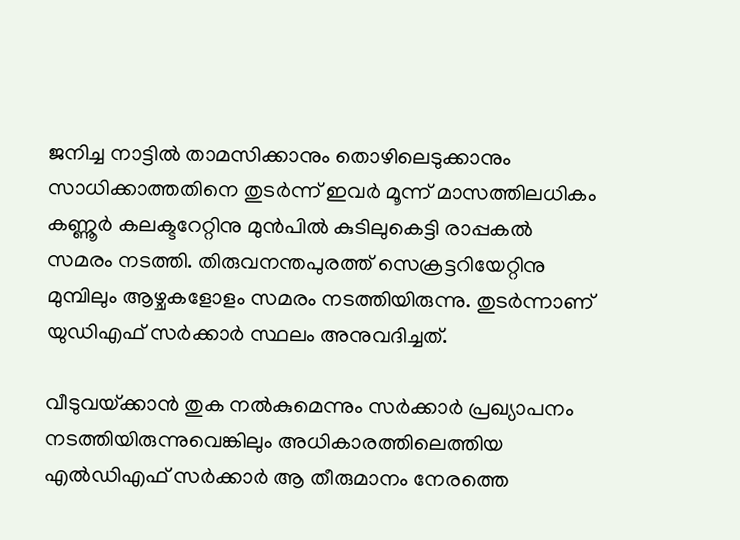ജനിച്ച നാട്ടില്‍ താമസിക്കാനും തൊഴിലെടുക്കാനും സാധിക്കാത്തതിനെ തുടര്‍ന്ന് ഇവര്‍ മൂന്ന് മാസത്തിലധികം കണ്ണൂര്‍ കലക്ടറേറ്റിനു മുന്‍പില്‍ കുടിലുകെട്ടി രാപ്പകല്‍ സമരം നടത്തി. തിരുവനന്തപുരത്ത് സെക്രട്ടറിയേറ്റിനു മുമ്പിലും ആഴ്ചകളോളം സമരം നടത്തിയിരുന്നു. തുടര്‍ന്നാണ് യുഡിഎഫ് സര്‍ക്കാര്‍ സ്ഥലം അനുവദിച്ചത്.

വീടുവയ്‌ക്കാന്‍ തുക നല്‍കുമെന്നും സര്‍ക്കാര്‍ പ്രഖ്യാപനം നടത്തിയിരുന്നുവെങ്കിലും അധികാരത്തിലെത്തിയ എല്‍ഡിഎഫ് സര്‍ക്കാര്‍ ആ തീരുമാനം നേരത്തെ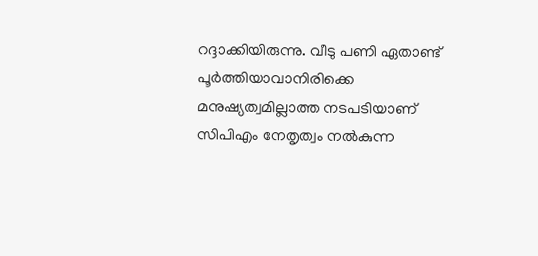റദ്ദാക്കിയിരുന്നു. വീടു പണി ഏതാണ്ട് പൂര്‍ത്തിയാവാനിരിക്കെ മനുഷ്യത്വമില്ലാത്ത നടപടിയാണ് സിപിഎം നേതൃത്വം നല്‍കുന്ന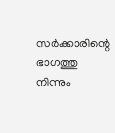സര്‍ക്കാരിന്റെ ഭാഗത്തു നിന്നും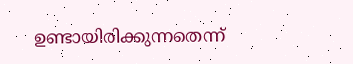ഉണ്ടായിരിക്കുന്നതെന്ന്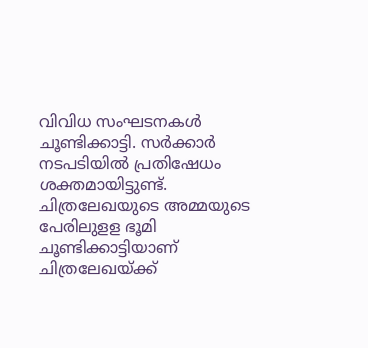വിവിധ സംഘടനകള്‍ ചൂണ്ടിക്കാട്ടി. സര്‍ക്കാര്‍ നടപടിയില്‍ പ്രതിഷേധം ശക്തമായിട്ടുണ്ട്. ചിത്രലേഖയുടെ അമ്മയുടെ പേരിലുളള ഭൂമി ചൂണ്ടിക്കാട്ടിയാണ് ചിത്രലേഖയ്‌ക്ക്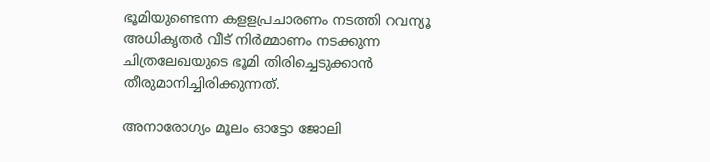ഭൂമിയുണ്ടെന്ന കളളപ്രചാരണം നടത്തി റവന്യൂ അധികൃതര്‍ വീട് നിര്‍മ്മാണം നടക്കുന്ന ചിത്രലേഖയുടെ ഭൂമി തിരിച്ചെടുക്കാന്‍ തീരുമാനിച്ചിരിക്കുന്നത്.

അനാരോഗ്യം മൂലം ഓട്ടോ ജോലി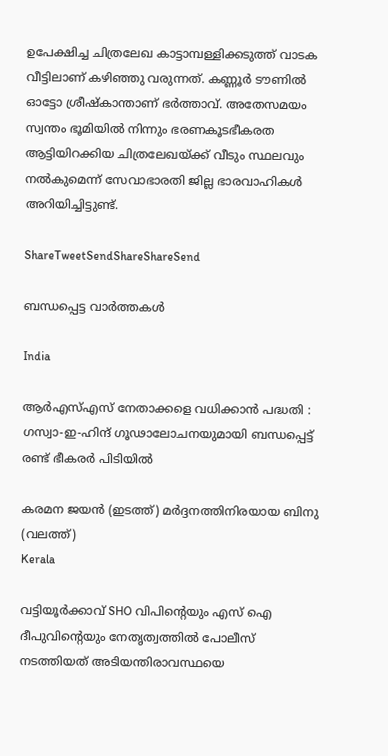ഉപേക്ഷിച്ച ചിത്രലേഖ കാട്ടാമ്പള്ളിക്കടുത്ത് വാടക വീട്ടിലാണ് കഴിഞ്ഞു വരുന്നത്. കണ്ണൂര്‍ ടൗണില്‍ ഓട്ടോ ശ്രീഷ്‌കാന്താണ് ഭര്‍ത്താവ്. അതേസമയം സ്വന്തം ഭൂമിയില്‍ നിന്നും ഭരണകൂടഭീകരത ആട്ടിയിറക്കിയ ചിത്രലേഖയ്‌ക്ക് വീടും സ്ഥലവും നല്‍കുമെന്ന് സേവാഭാരതി ജില്ല ഭാരവാഹികള്‍ അറിയിച്ചിട്ടുണ്ട്.

ShareTweetSendShareShareSend

ബന്ധപ്പെട്ട വാര്‍ത്തകള്‍

India

ആർ‌എസ്‌എസ് നേതാക്കളെ വധിക്കാൻ പദ്ധതി : ഗസ്വാ-ഇ-ഹിന്ദ് ഗൂഢാലോചനയുമായി ബന്ധപ്പെട്ട് രണ്ട് ഭീകരർ പിടിയിൽ

കരമന ജയന്‍ (ഇടത്ത്) മര്‍ദ്ദനത്തിനിരയായ ബിനു (വലത്ത്)
Kerala

വട്ടിയൂർക്കാവ് SHO വിപിന്റെയും എസ് ഐ ദീപുവിന്റെയും നേതൃത്വത്തിൽ പോലീസ് നടത്തിയത് അടിയന്തിരാവസ്ഥയെ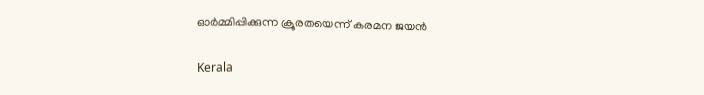ഓർമ്മിപ്പിക്കുന്ന ക്രൂരതയെന്ന് കരമന ജയന്‍

Kerala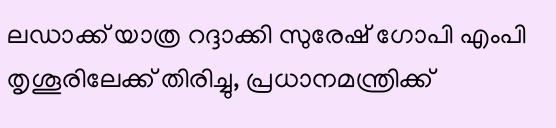ലഡാക്ക് യാത്ര റദ്ദാക്കി സുരേഷ് ഗോപി എംപി തൃശൂരിലേക്ക് തിരിച്ചു, പ്രധാനമന്ത്രിക്ക്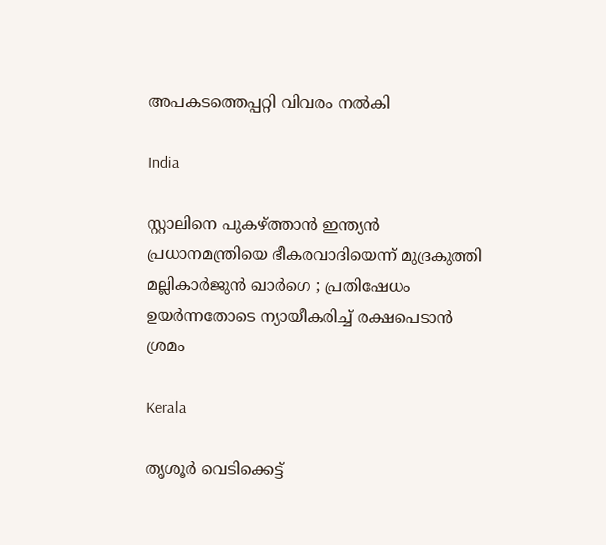അപകടത്തെപ്പറ്റി വിവരം നൽകി

India

സ്റ്റാലിനെ പുകഴ്‌ത്താൻ ഇന്ത്യൻ പ്രധാനമന്ത്രിയെ ഭീകരവാദിയെന്ന് മുദ്രകുത്തി മല്ലികാർജുൻ ഖാർഗെ ; പ്രതിഷേധം ഉയർന്നതോടെ ന്യായീകരിച്ച് രക്ഷപെടാൻ ശ്രമം

Kerala

തൃശൂർ വെടിക്കെട്ട്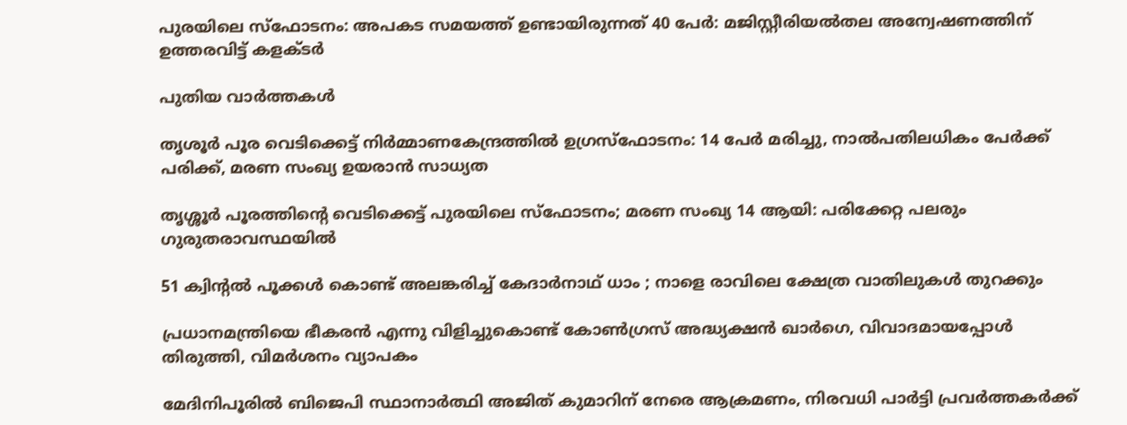പുരയിലെ സ്‌ഫോടനം: അപകട സമയത്ത് ഉണ്ടായിരുന്നത് 40 പേർ: മജിസ്റ്റീരിയൽതല അന്വേഷണത്തിന് ഉത്തരവിട്ട് കളക്ടർ

പുതിയ വാര്‍ത്തകള്‍

തൃശൂർ പൂര വെടിക്കെട്ട് നിർമ്മാണകേന്ദ്രത്തിൽ ഉഗ്രസ്ഫോടനം: 14 പേർ മരിച്ചു, നാൽപതിലധികം പേർക്ക് പരിക്ക്, മരണ സംഖ്യ ഉയരാൻ സാധ്യത

തൃശ്ശൂർ പൂരത്തിന്റെ വെടിക്കെട്ട് പുരയിലെ സ്ഫോടനം; മരണ സംഖ്യ 14 ആയി: പരിക്കേറ്റ പലരും ഗുരുതരാവസ്ഥയിൽ

51 ക്വിന്റൽ പൂക്കൾ കൊണ്ട് അലങ്കരിച്ച് കേദാർനാഥ് ധാം ; നാളെ രാവിലെ ക്ഷേത്ര വാതിലുകൾ തുറക്കും

പ്രധാനമന്ത്രിയെ ഭീകരൻ എന്നു വിളിച്ചുകൊണ്ട് കോൺഗ്രസ് അദ്ധ്യക്ഷൻ ഖാർഗെ, വിവാദമായപ്പോൾ തിരുത്തി, വിമർശനം വ്യാപകം

മേദിനിപൂരിൽ ബിജെപി സ്ഥാനാർത്ഥി അജിത് കുമാറിന് നേരെ ആക്രമണം, നിരവധി പാർട്ടി പ്രവർത്തകർക്ക്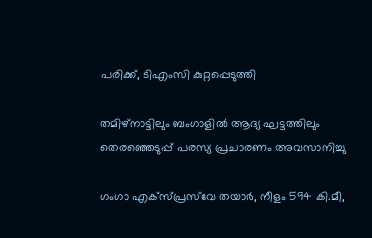പരിക്ക്, ടിഎംസി കുറ്റപ്പെടുത്തി

തമിഴ്‌നാട്ടിലും ബംഗാളിൽ ആദ്യ ഘട്ടത്തിലും തെരഞ്ഞെടുപ്പ് പരസ്യ പ്രചാരണം അവസാനിച്ചു

ഗംഗാ എക്‌സ്പ്രസ്‌വേ തയാർ, നീളം 594 കി.മീ,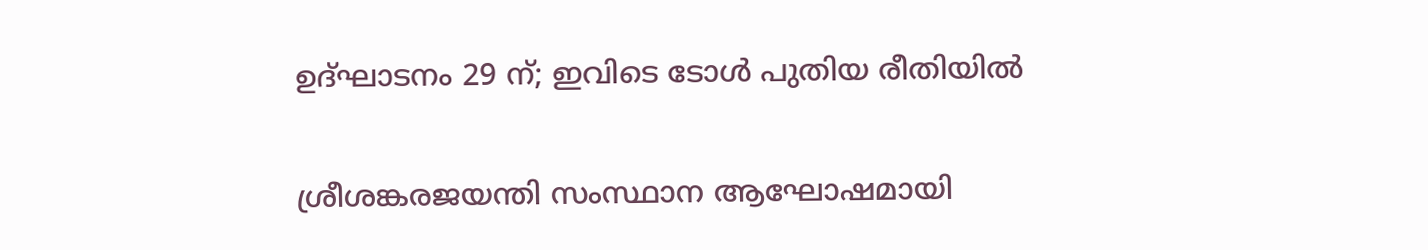ഉദ്ഘാടനം 29 ന്; ഇവിടെ ടോൾ പുതിയ രീതിയിൽ

ശ്രീശങ്കരജയന്തി സംസ്ഥാന ആഘോഷമായി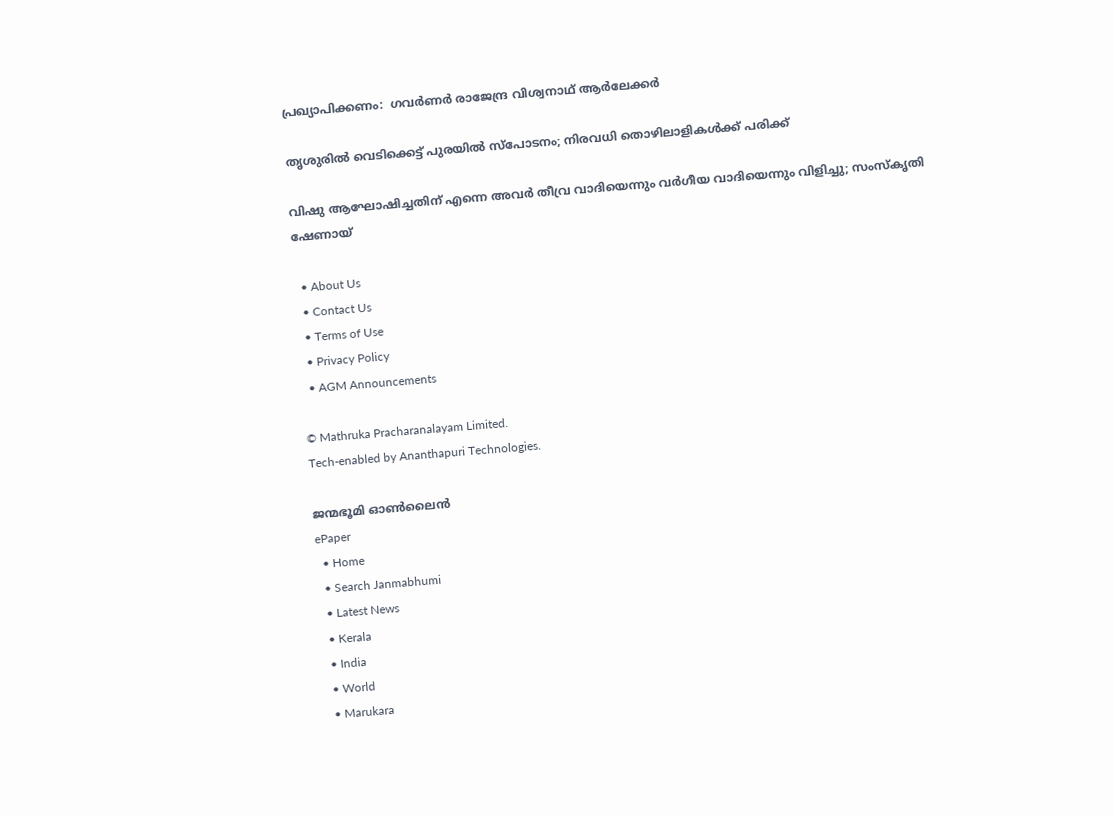പ്രഖ്യാപിക്കണം:  ഗവര്‍ണര്‍ രാജേന്ദ്ര വിശ്വനാഥ് ആര്‍ലേക്കര്‍

തൃശുരിൽ വെടിക്കെട്ട് പുരയിൽ സ്പോടനം; നിരവധി തൊഴിലാളികൾക്ക് പരിക്ക്

വിഷു ആഘോഷിച്ചതിന് എന്നെ അവർ തീവ്ര വാദിയെന്നും വർഗീയ വാദിയെന്നും വിളിച്ചു; സംസ്‌കൃതി ഷേണായ്

  • About Us
  • Contact Us
  • Terms of Use
  • Privacy Policy
  • AGM Announcements

© Mathruka Pracharanalayam Limited.
Tech-enabled by Ananthapuri Technologies.

ജന്മഭൂമി ഓണ്‍ലൈന്‍
ePaper
  • Home
  • Search Janmabhumi
  • Latest News
  • Kerala
  • India
  • World
  • Marukara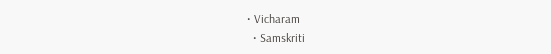• Vicharam
  • Samskriti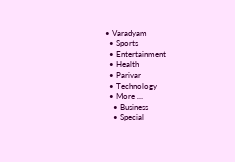• Varadyam
  • Sports
  • Entertainment
  • Health
  • Parivar
  • Technology
  • More …
    • Business
    • Special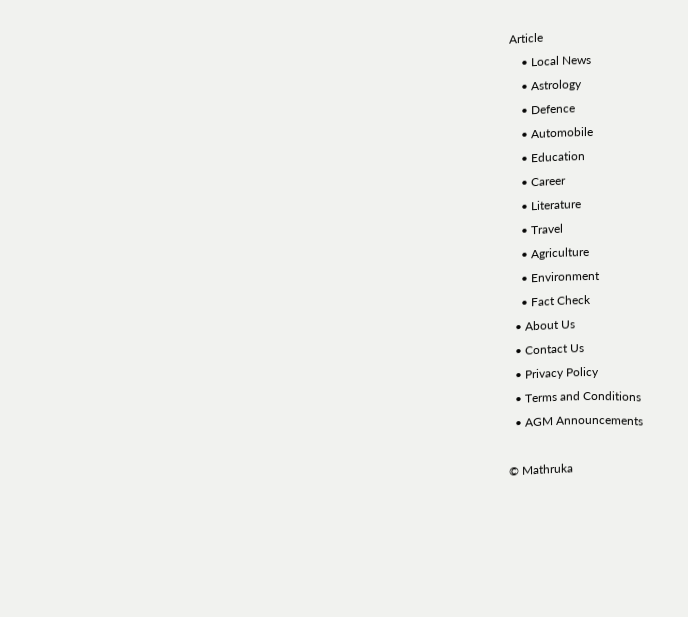Article
    • Local News
    • Astrology
    • Defence
    • Automobile
    • Education
    • Career
    • Literature
    • Travel
    • Agriculture
    • Environment
    • Fact Check
  • About Us
  • Contact Us
  • Privacy Policy
  • Terms and Conditions
  • AGM Announcements

© Mathruka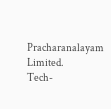Pracharanalayam Limited.
Tech-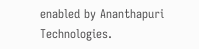enabled by Ananthapuri Technologies.